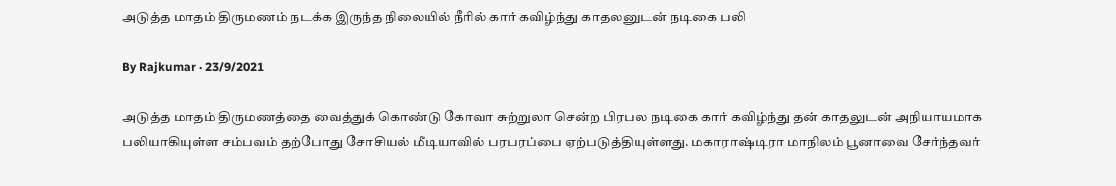அடுத்த மாதம் திருமணம் நடக்க இருந்த நிலையில் நீரில் கார் கவிழ்ந்து காதலனுடன் நடிகை பலி

By Rajkumar · 23/9/2021

அடுத்த மாதம் திருமணத்தை வைத்துக் கொண்டு கோவா சுற்றுலா சென்ற பிரபல நடிகை கார் கவிழ்ந்து தன் காதலுடன் அநியாயமாக பலியாகியுள்ள சம்பவம் தற்போது சோசியல் மீடியாவில் பரபரப்பை ஏற்படுத்தியுள்ளது. மகாராஷ்டிரா மாநிலம் பூனாவை சேர்ந்தவர்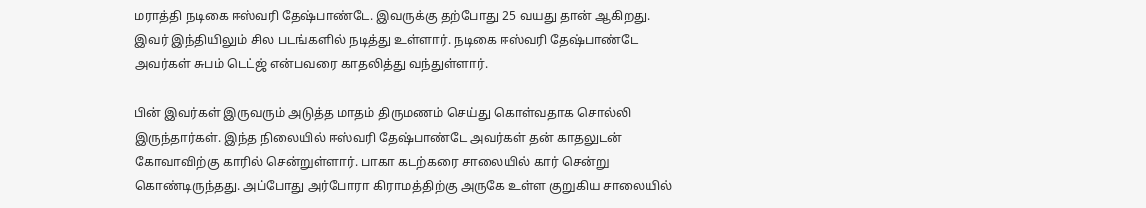மராத்தி நடிகை ஈஸ்வரி தேஷ்பாண்டே. இவருக்கு தற்போது 25 வயது தான் ஆகிறது. இவர் இந்தியிலும் சில படங்களில் நடித்து உள்ளார். நடிகை ஈஸ்வரி தேஷ்பாண்டே அவர்கள் சுபம் டெட்ஜ் என்பவரை காதலித்து வந்துள்ளார்.

பின் இவர்கள் இருவரும் அடுத்த மாதம் திருமணம் செய்து கொள்வதாக சொல்லி இருந்தார்கள். இந்த நிலையில் ஈஸ்வரி தேஷ்பாண்டே அவர்கள் தன் காதலுடன் கோவாவிற்கு காரில் சென்றுள்ளார். பாகா கடற்கரை சாலையில் கார் சென்று கொண்டிருந்தது. அப்போது அர்போரா கிராமத்திற்கு அருகே உள்ள குறுகிய சாலையில்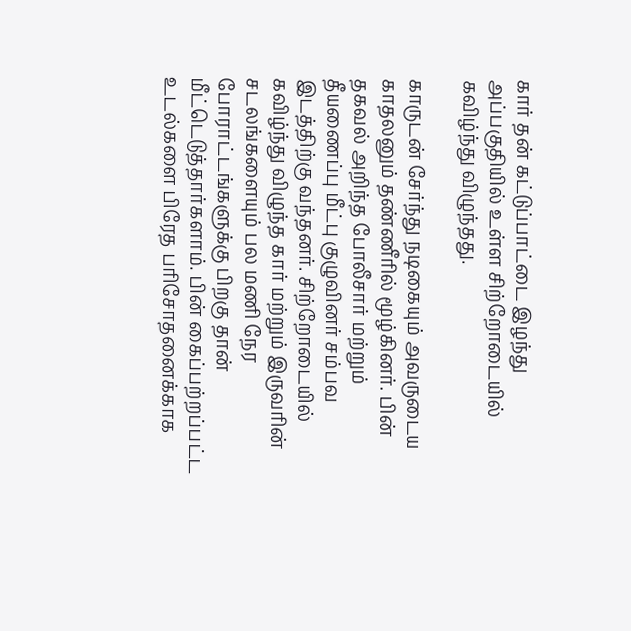கார் தன் கட்டுப்பாட்டை இழந்து அப்பகுதியில் உள்ள சிற்றோடையில் கவிழ்ந்து விழுந்தது.

காருடன் சேர்ந்து நடிகையும் அவருடைய காதலனும் தண்ணீரில் மூழ்கினர். பின் தகவல் அறிந்த போலீசார் மற்றும் தீயணைப்பு மீட்பு குழுவினர் சம்பவ இடத்திற்கு வந்தனர். சிற்றோடையில் கவிழ்ந்து விழுந்த கார் மற்றும் இருவரின் சடலங்களையும் பல மணி நேர போராட்டங்களுக்கு பிறகு தான் மீட்டெடுத்தார்களாம். பின் கைப்பற்றப்பட்ட உடல்களை பிரேத பரிசோதனைக்காக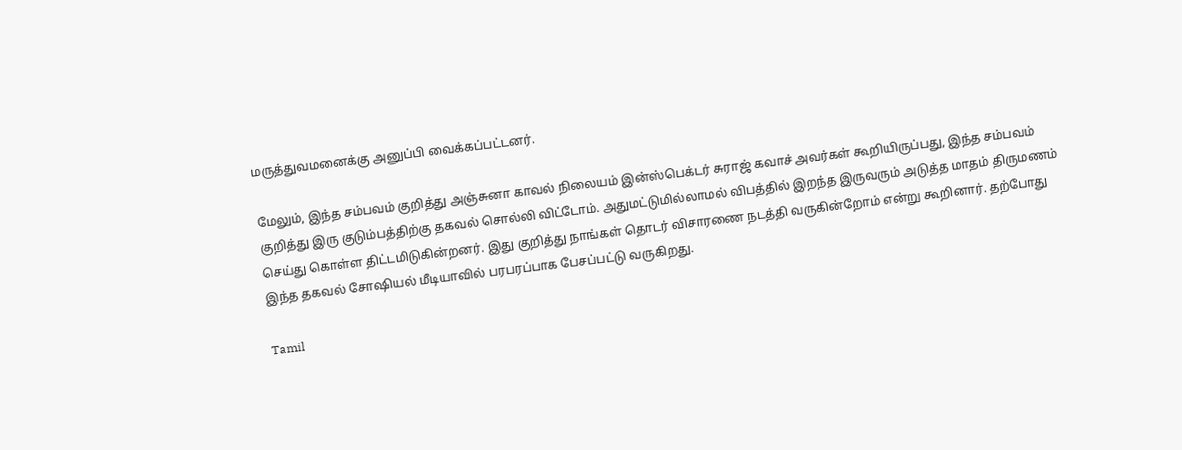மருத்துவமனைக்கு அனுப்பி வைக்கப்பட்டனர்.

மேலும், இந்த சம்பவம் குறித்து அஞ்சுனா காவல் நிலையம் இன்ஸ்பெக்டர் சுராஜ் கவாச் அவர்கள் கூறியிருப்பது, இந்த சம்பவம் குறித்து இரு குடும்பத்திற்கு தகவல் சொல்லி விட்டோம். அதுமட்டுமில்லாமல் விபத்தில் இறந்த இருவரும் அடுத்த மாதம் திருமணம் செய்து கொள்ள திட்டமிடுகின்றனர். இது குறித்து நாங்கள் தொடர் விசாரணை நடத்தி வருகின்றோம் என்று கூறினார். தற்போது இந்த தகவல் சோஷியல் மீடியாவில் பரபரப்பாக பேசப்பட்டு வருகிறது.

Tamil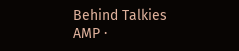Behind Talkies AMP ·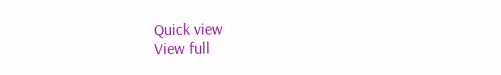Quick view
View full